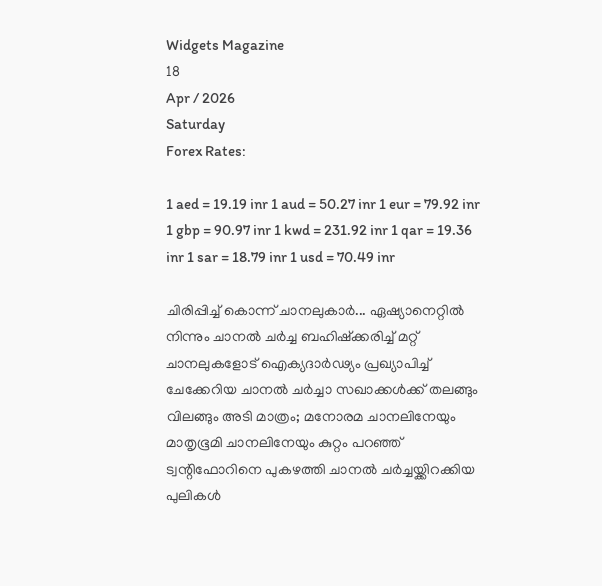Widgets Magazine
18
Apr / 2026
Saturday
Forex Rates:

1 aed = 19.19 inr 1 aud = 50.27 inr 1 eur = 79.92 inr 1 gbp = 90.97 inr 1 kwd = 231.92 inr 1 qar = 19.36 inr 1 sar = 18.79 inr 1 usd = 70.49 inr

ചിരിപ്പിച്ച് കൊന്ന് ചാനലുകാര്‍... ഏഷ്യാനെറ്റില്‍ നിന്നും ചാനല്‍ ചര്‍ച്ച ബഹിഷ്‌ക്കരിച്ച് മറ്റ് ചാനലുകളോട് ഐക്യദാര്‍ഢ്യം പ്രഖ്യാപിച്ച് ചേക്കേറിയ ചാനല്‍ ചര്‍ച്ചാ സഖാക്കള്‍ക്ക് തലങ്ങും വിലങ്ങും അടി മാത്രം; മനോരമ ചാനലിനേയും മാതൃഭൂമി ചാനലിനേയും കുറ്റം പറഞ്ഞ് ട്വന്റിഫോറിനെ പുകഴത്തി ചാനല്‍ ചര്‍ച്ചയ്ക്കിറക്കിയ പുലികള്‍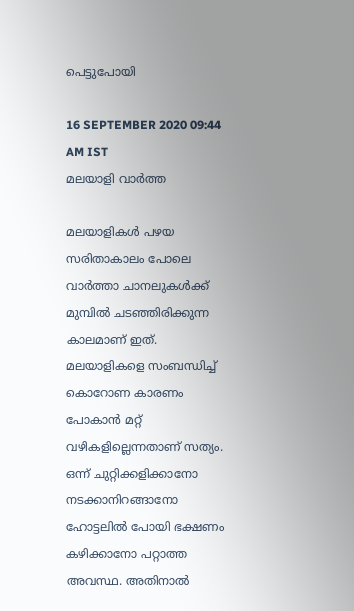പെട്ടുപോയി

16 SEPTEMBER 2020 09:44 AM IST
മലയാളി വാര്‍ത്ത

മലയാളികള്‍ പഴയ സരിതാകാലം പോലെ വാര്‍ത്താ ചാനലുകള്‍ക്ക് മുമ്പില്‍ ചടഞ്ഞിരിക്കുന്ന കാലമാണ് ഇത്. മലയാളികളെ സംബന്ധിച്ച് കൊറോണ കാരണം പോകാന്‍ മറ്റ് വഴികളില്ലെന്നതാണ് സത്യം. ഒന്ന് ചുറ്റിക്കളിക്കാനോ നടക്കാനിറങ്ങാനോ ഹോട്ടലില്‍ പോയി ഭക്ഷണം കഴിക്കാനോ പറ്റാത്ത അവസ്ഥ. അതിനാല്‍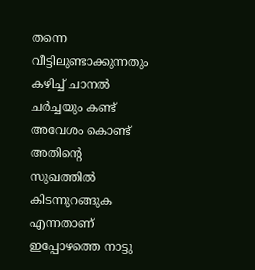തന്നെ വീട്ടിലുണ്ടാക്കുന്നതും കഴിച്ച് ചാനല്‍ ചര്‍ച്ചയും കണ്ട് അവേശം കൊണ്ട് അതിന്റെ സുഖത്തില്‍ കിടന്നുറങ്ങുക എന്നതാണ് ഇപ്പോഴത്തെ നാട്ടു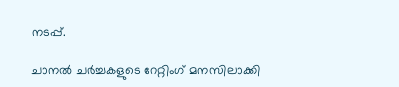നടപ്പ്.

ചാനല്‍ ചര്‍ച്ചകളുടെ റേറ്റിംഗ് മനസിലാക്കി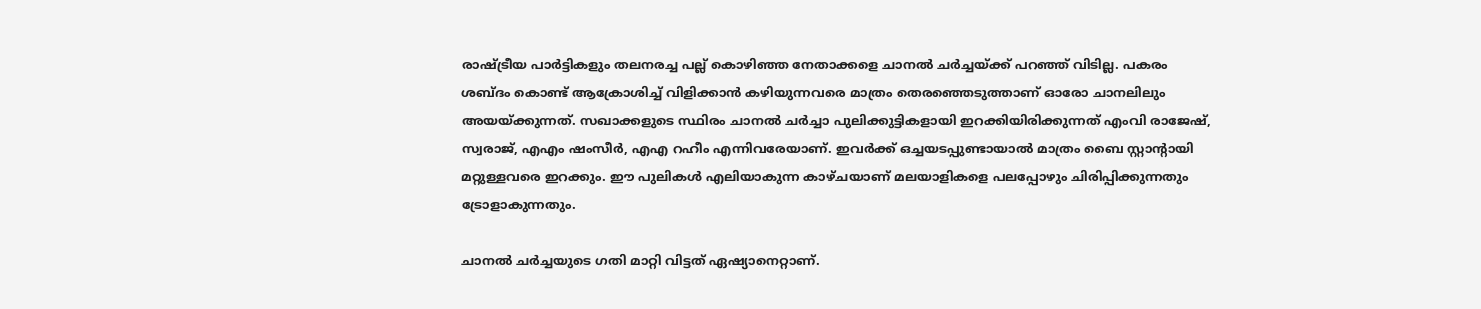രാഷ്ട്രീയ പാര്‍ട്ടികളും തലനരച്ച പല്ല് കൊഴിഞ്ഞ നേതാക്കളെ ചാനല്‍ ചര്‍ച്ചയ്ക്ക് പറഞ്ഞ് വിടില്ല. പകരം ശബ്ദം കൊണ്ട് ആക്രോശിച്ച് വിളിക്കാന്‍ കഴിയുന്നവരെ മാത്രം തെരഞ്ഞെടുത്താണ് ഓരോ ചാനലിലും അയയ്ക്കുന്നത്. സഖാക്കളുടെ സ്ഥിരം ചാനല്‍ ചര്‍ച്ചാ പുലിക്കുട്ടികളായി ഇറക്കിയിരിക്കുന്നത് എംവി രാജേഷ്, സ്വരാജ്, എഎം ഷംസീര്‍, എഎ റഹീം എന്നിവരേയാണ്. ഇവര്‍ക്ക് ഒച്ചയടപ്പുണ്ടായാല്‍ മാത്രം ബൈ സ്റ്റാന്റായി മറ്റുള്ളവരെ ഇറക്കും. ഈ പുലികള്‍ എലിയാകുന്ന കാഴ്ചയാണ് മലയാളികളെ പലപ്പോഴും ചിരിപ്പിക്കുന്നതും ട്രോളാകുന്നതും.

ചാനല്‍ ചര്‍ച്ചയുടെ ഗതി മാറ്റി വിട്ടത് ഏഷ്യാനെറ്റാണ്.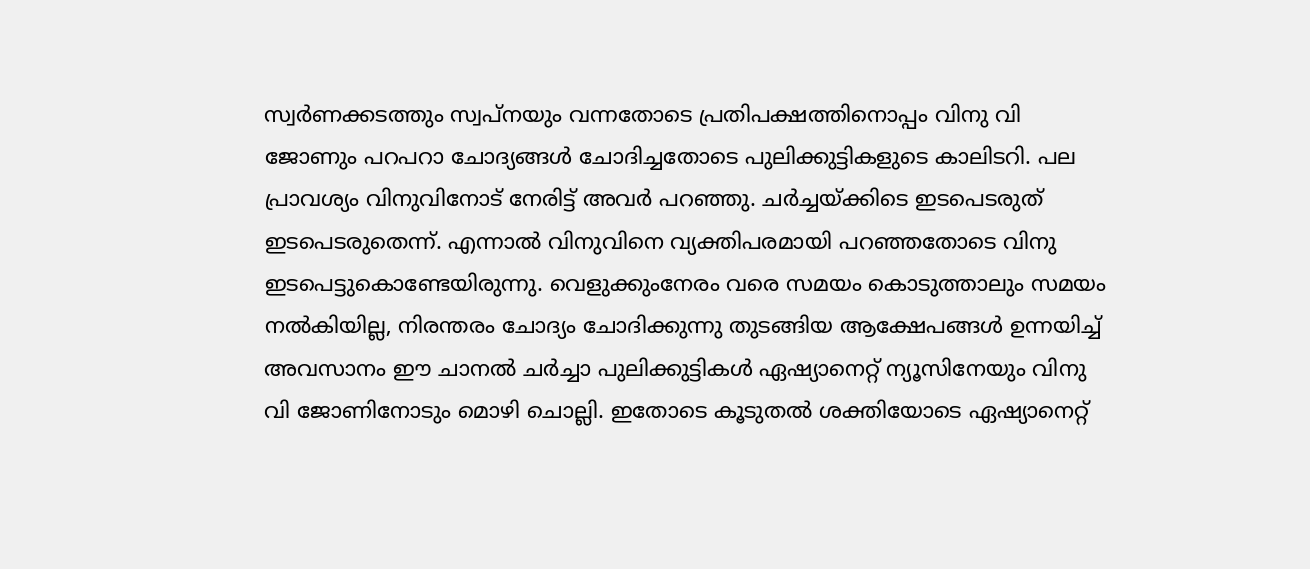സ്വര്‍ണക്കടത്തും സ്വപ്നയും വന്നതോടെ പ്രതിപക്ഷത്തിനൊപ്പം വിനു വി ജോണും പറപറാ ചോദ്യങ്ങള്‍ ചോദിച്ചതോടെ പുലിക്കുട്ടികളുടെ കാലിടറി. പല പ്രാവശ്യം വിനുവിനോട് നേരിട്ട് അവര്‍ പറഞ്ഞു. ചര്‍ച്ചയ്ക്കിടെ ഇടപെടരുത് ഇടപെടരുതെന്ന്. എന്നാല്‍ വിനുവിനെ വ്യക്തിപരമായി പറഞ്ഞതോടെ വിനു ഇടപെട്ടുകൊണ്ടേയിരുന്നു. വെളുക്കുംനേരം വരെ സമയം കൊടുത്താലും സമയം നല്‍കിയില്ല, നിരന്തരം ചോദ്യം ചോദിക്കുന്നു തുടങ്ങിയ ആക്ഷേപങ്ങള്‍ ഉന്നയിച്ച് അവസാനം ഈ ചാനല്‍ ചര്‍ച്ചാ പുലിക്കുട്ടികള്‍ ഏഷ്യാനെറ്റ് ന്യൂസിനേയും വിനു വി ജോണിനോടും മൊഴി ചൊല്ലി. ഇതോടെ കൂടുതല്‍ ശക്തിയോടെ ഏഷ്യാനെറ്റ്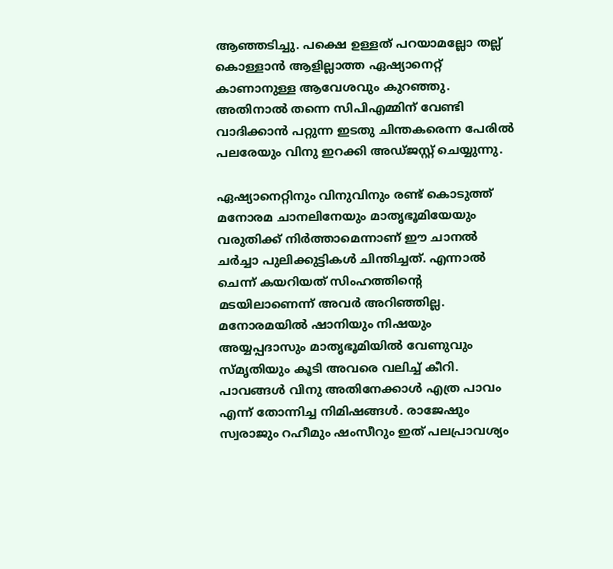ആഞ്ഞടിച്ചു. പക്ഷെ ഉള്ളത് പറയാമല്ലോ തല്ല് കൊള്ളാന്‍ ആളില്ലാത്ത ഏഷ്യാനെറ്റ് കാണാനുള്ള ആവേശവും കുറഞ്ഞു. അതിനാല്‍ തന്നെ സിപിഎമ്മിന് വേണ്ടി വാദിക്കാന്‍ പറ്റുന്ന ഇടതു ചിന്തകരെന്ന പേരില്‍ പലരേയും വിനു ഇറക്കി അഡ്ജസ്റ്റ് ചെയ്യുന്നു.

ഏഷ്യാനെറ്റിനും വിനുവിനും രണ്ട് കൊടുത്ത് മനോരമ ചാനലിനേയും മാതൃഭൂമിയേയും വരുതിക്ക് നിര്‍ത്താമെന്നാണ് ഈ ചാനല്‍ ചര്‍ച്ചാ പുലിക്കുട്ടികള്‍ ചിന്തിച്ചത്. എന്നാല്‍ ചെന്ന് കയറിയത് സിംഹത്തിന്റെ മടയിലാണെന്ന് അവര്‍ അറിഞ്ഞില്ല. മനോരമയില്‍ ഷാനിയും നിഷയും അയ്യപ്പദാസും മാതൃഭൂമിയില്‍ വേണുവും സ്മൃതിയും കൂടി അവരെ വലിച്ച് കീറി. പാവങ്ങള്‍ വിനു അതിനേക്കാള്‍ എത്ര പാവം എന്ന് തോന്നിച്ച നിമിഷങ്ങള്‍. രാജേഷും സ്വരാജും റഹീമും ഷംസീറും ഇത് പലപ്രാവശ്യം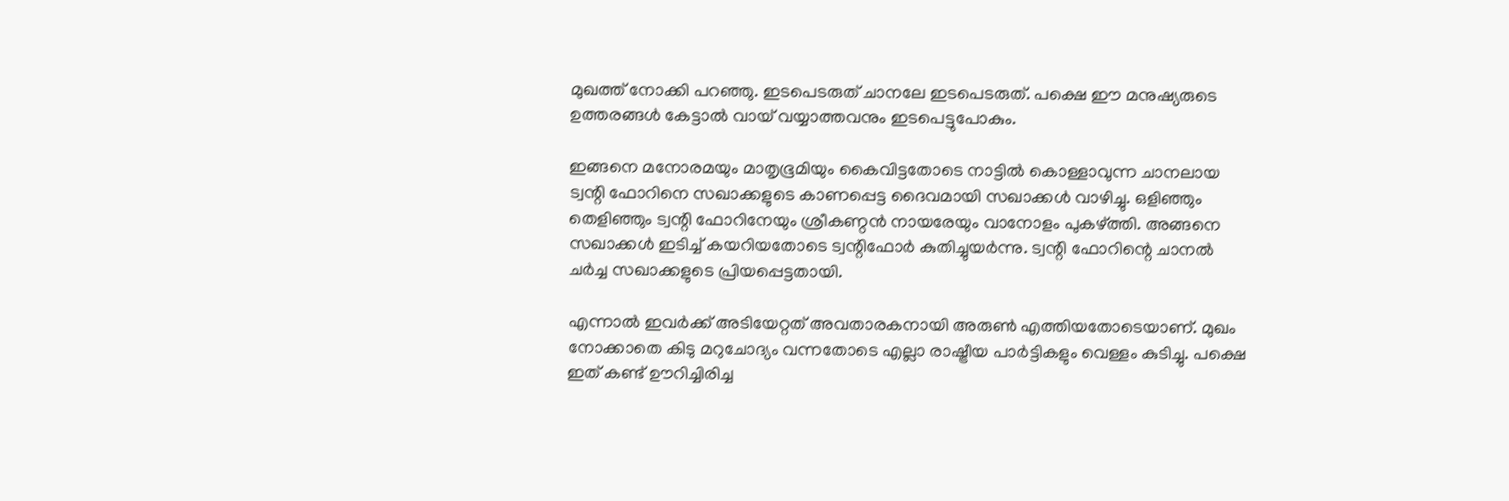മുഖത്ത് നോക്കി പറഞ്ഞു. ഇടപെടരുത് ചാനലേ ഇടപെടരുത്. പക്ഷെ ഈ മനുഷ്യരുടെ ഉത്തരങ്ങള്‍ കേട്ടാല്‍ വായ് വയ്യാത്തവനും ഇടപെട്ടുപോകും.

ഇങ്ങനെ മനോരമയും മാതൃഭൂമിയും കൈവിട്ടതോടെ നാട്ടില്‍ കൊള്ളാവുന്ന ചാനലായ ട്വന്റി ഫോറിനെ സഖാക്കളുടെ കാണപ്പെട്ട ദൈവമായി സഖാക്കള്‍ വാഴിച്ചു. ഒളിഞ്ഞും തെളിഞ്ഞും ട്വന്റി ഫോറിനേയും ശ്രീകണ്ഠന്‍ നായരേയും വാനോളം പുകഴ്ത്തി. അങ്ങനെ സഖാക്കള്‍ ഇടിച്ച് കയറിയതോടെ ട്വന്റിഫോര്‍ കുതിച്ചുയര്‍ന്നു. ട്വന്റി ഫോറിന്റെ ചാനല്‍ ചര്‍ച്ച സഖാക്കളുടെ പ്രിയപ്പെട്ടതായി.

എന്നാല്‍ ഇവര്‍ക്ക് അടിയേറ്റത് അവതാരകനായി അരുണ്‍ എത്തിയതോടെയാണ്. മുഖം നോക്കാതെ കിടു മറുചോദ്യം വന്നതോടെ എല്ലാ രാഷ്ട്രീയ പാര്‍ട്ടികളും വെള്ളം കുടിച്ചു. പക്ഷെ ഇത് കണ്ട് ഊറിച്ചിരിച്ച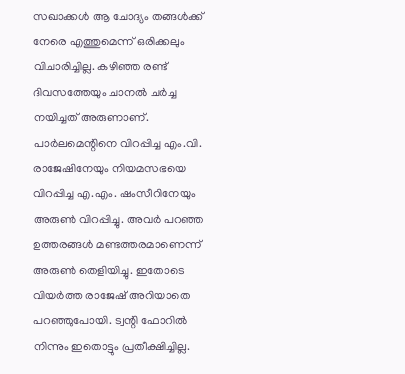സഖാക്കള്‍ ആ ചോദ്യം തങ്ങള്‍ക്ക് നേരെ എത്തുമെന്ന് ഒരിക്കലും വിചാരിച്ചില്ല. കഴിഞ്ഞ രണ്ട് ദിവസത്തേയും ചാനല്‍ ചര്‍ച്ച നയിച്ചത് അരുണാണ്. പാര്‍ലമെന്റിനെ വിറപ്പിച്ച എം.വി. രാജേഷിനേയും നിയമസഭയെ വിറപ്പിച്ച എ.എം. ഷംസീറിനേയും അരുണ്‍ വിറപ്പിച്ചു. അവര്‍ പറഞ്ഞ ഉത്തരങ്ങള്‍ മണ്ടത്തരമാണെന്ന് അരുണ്‍ തെളിയിച്ചു. ഇതോടെ വിയര്‍ത്ത രാജേഷ് അറിയാതെ പറഞ്ഞുപോയി. ട്വന്റി ഫോറില്‍ നിന്നും ഇതൊട്ടും പ്രതീക്ഷിച്ചില്ല.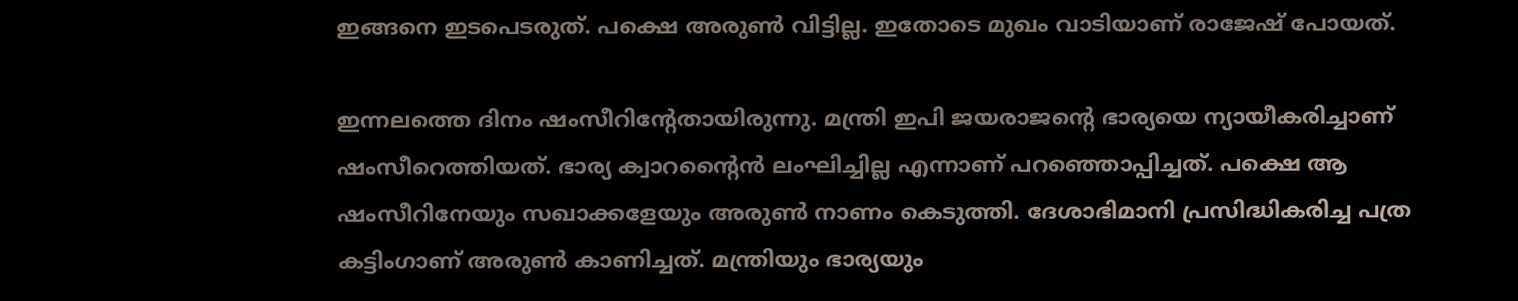ഇങ്ങനെ ഇടപെടരുത്. പക്ഷെ അരുണ്‍ വിട്ടില്ല. ഇതോടെ മുഖം വാടിയാണ് രാജേഷ് പോയത്.

ഇന്നലത്തെ ദിനം ഷംസീറിന്റേതായിരുന്നു. മന്ത്രി ഇപി ജയരാജന്റെ ഭാര്യയെ ന്യായീകരിച്ചാണ് ഷംസീറെത്തിയത്. ഭാര്യ ക്വാറന്റൈന്‍ ലംഘിച്ചില്ല എന്നാണ് പറഞ്ഞൊപ്പിച്ചത്. പക്ഷെ ആ ഷംസീറിനേയും സഖാക്കളേയും അരുണ്‍ നാണം കെടുത്തി. ദേശാഭിമാനി പ്രസിദ്ധികരിച്ച പത്ര കട്ടിംഗാണ് അരുണ്‍ കാണിച്ചത്. മന്ത്രിയും ഭാര്യയും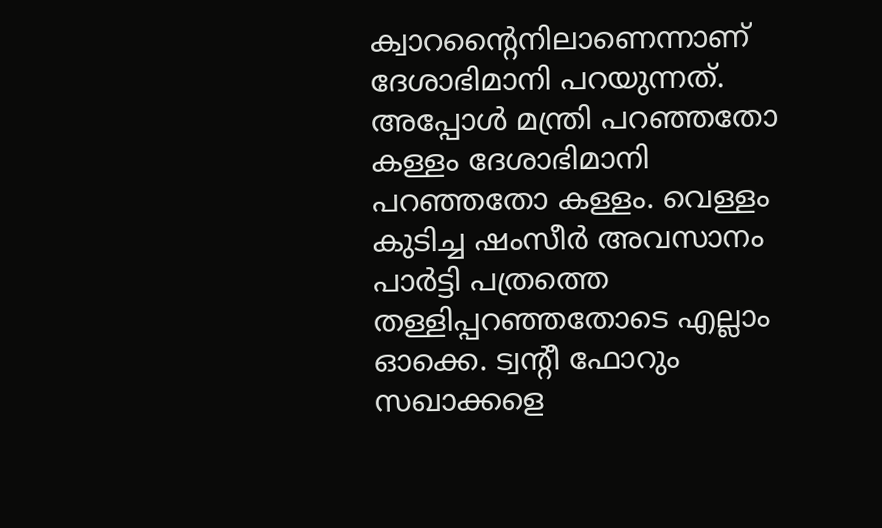ക്വാറന്റൈനിലാണെന്നാണ് ദേശാഭിമാനി പറയുന്നത്. അപ്പോള്‍ മന്ത്രി പറഞ്ഞതോ കള്ളം ദേശാഭിമാനി പറഞ്ഞതോ കള്ളം. വെള്ളം കുടിച്ച ഷംസീര്‍ അവസാനം പാര്‍ട്ടി പത്രത്തെ തള്ളിപ്പറഞ്ഞതോടെ എല്ലാം ഓക്കെ. ട്വന്റീ ഫോറും സഖാക്കളെ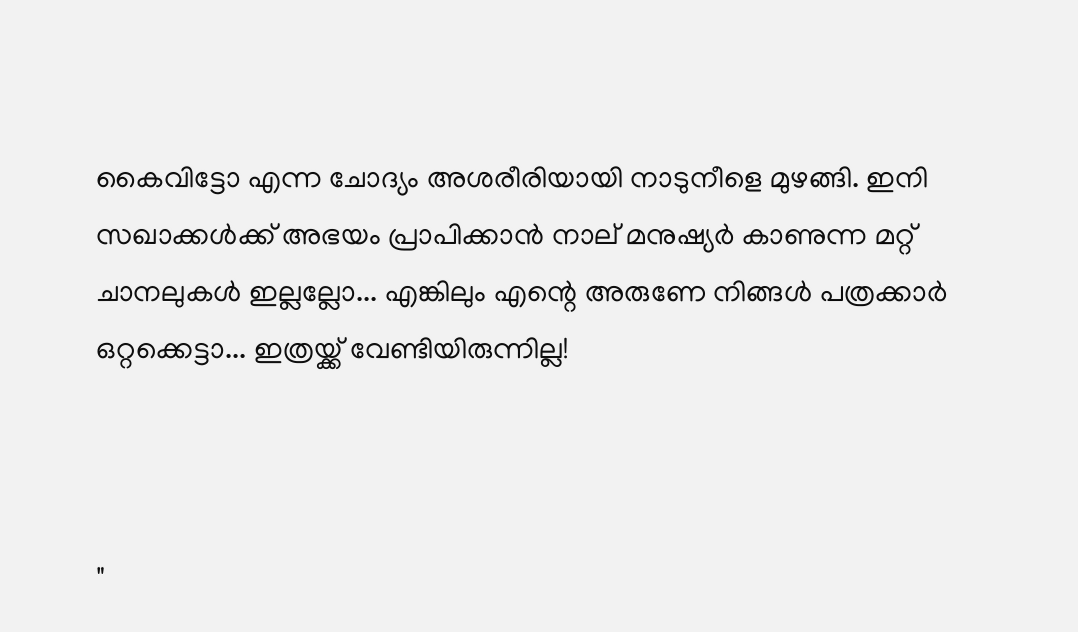കൈവിട്ടോ എന്ന ചോദ്യം അശരീരിയായി നാടുനീളെ മുഴങ്ങി. ഇനി സഖാക്കള്‍ക്ക് അഭയം പ്രാപിക്കാന്‍ നാല് മനുഷ്യര്‍ കാണുന്ന മറ്റ് ചാനലുകള്‍ ഇല്ലല്ലോ... എങ്കിലും എന്റെ അരുണേ നിങ്ങള്‍ പത്രക്കാര്‍ ഒറ്റക്കെട്ടാ... ഇത്രയ്ക്ക് വേണ്ടിയിരുന്നില്ല!



"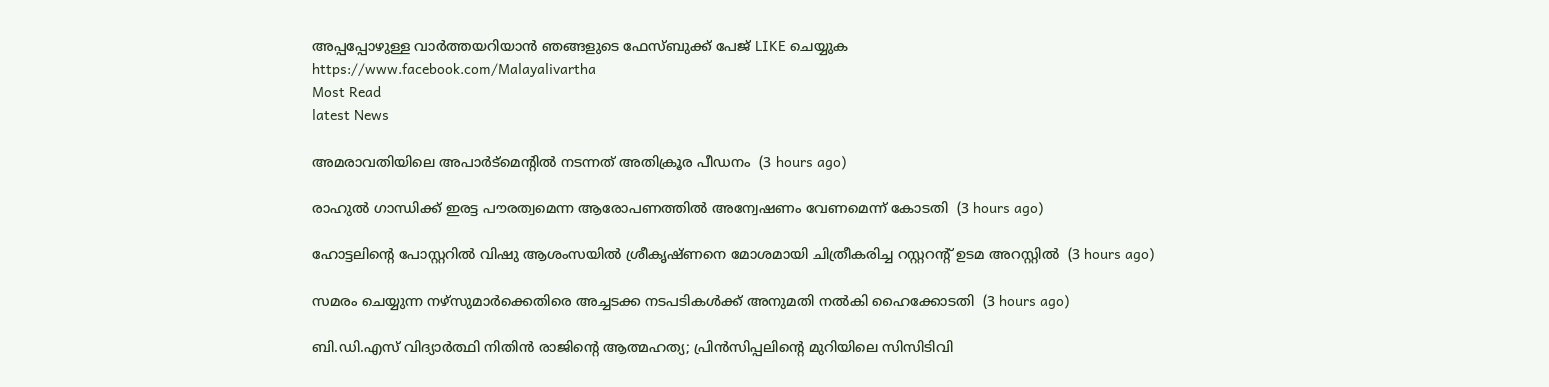അപ്പപ്പോഴുള്ള വാര്‍ത്തയറിയാന്‍ ഞങ്ങളുടെ ഫേസ്‌ബുക്ക്‌ പേജ് LIKE ചെയ്യുക
https://www.facebook.com/Malayalivartha
Most Read
latest News

അമരാവതിയിലെ അപാര്‍ട്‌മെന്റില്‍ നടന്നത് അതിക്രൂര പീഡനം  (3 hours ago)

രാഹുല്‍ ഗാന്ധിക്ക് ഇരട്ട പൗരത്വമെന്ന ആരോപണത്തില്‍ അന്വേഷണം വേണമെന്ന് കോടതി  (3 hours ago)

ഹോട്ടലിന്റെ പോസ്റ്ററില്‍ വിഷു ആശംസയില്‍ ശ്രീകൃഷ്ണനെ മോശമായി ചിത്രീകരിച്ച റസ്റ്ററന്റ് ഉടമ അറസ്റ്റില്‍  (3 hours ago)

സമരം ചെയ്യുന്ന നഴ്‌സുമാര്‍ക്കെതിരെ അച്ചടക്ക നടപടികള്‍ക്ക് അനുമതി നല്‍കി ഹൈക്കോടതി  (3 hours ago)

ബി.ഡി.എസ് വിദ്യാര്‍ത്ഥി നിതിന്‍ രാജിന്റെ ആത്മഹത്യ; പ്രിന്‍സിപ്പലിന്റെ മുറിയിലെ സിസിടിവി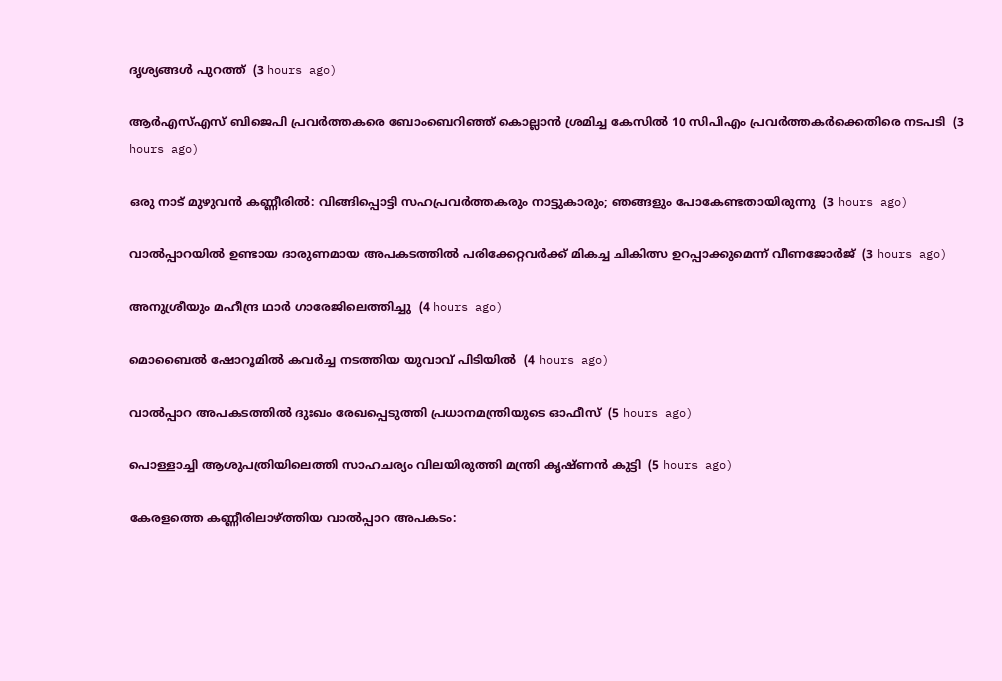ദൃശ്യങ്ങള്‍ പുറത്ത്  (3 hours ago)

ആര്‍എസ്എസ് ബിജെപി പ്രവര്‍ത്തകരെ ബോംബെറിഞ്ഞ് കൊല്ലാന്‍ ശ്രമിച്ച കേസില്‍ 10 സിപിഎം പ്രവര്‍ത്തകര്‍ക്കെതിരെ നടപടി  (3 hours ago)

ഒരു നാട് മുഴുവന്‍ കണ്ണീരില്‍: വിങ്ങിപ്പൊട്ടി സഹപ്രവര്‍ത്തകരും നാട്ടുകാരും; ഞങ്ങളും പോകേണ്ടതായിരുന്നു  (3 hours ago)

വാല്‍പ്പാറയില്‍ ഉണ്ടായ ദാരുണമായ അപകടത്തില്‍ പരിക്കേറ്റവര്‍ക്ക് മികച്ച ചികിത്സ ഉറപ്പാക്കുമെന്ന് വീണജോര്‍ജ്  (3 hours ago)

അനുശ്രീയും മഹീന്ദ്ര ഥാര്‍ ഗാരേജിലെത്തിച്ചു  (4 hours ago)

മൊബൈല്‍ ഷോറൂമില്‍ കവര്‍ച്ച നടത്തിയ യുവാവ് പിടിയില്‍  (4 hours ago)

വാല്‍പ്പാറ അപകടത്തില്‍ ദുഃഖം രേഖപ്പെടുത്തി പ്രധാനമന്ത്രിയുടെ ഓഫീസ്  (5 hours ago)

പൊള്ളാച്ചി ആശുപത്രിയിലെത്തി സാഹചര്യം വിലയിരുത്തി മന്ത്രി കൃഷ്ണന്‍ കുട്ടി  (5 hours ago)

കേരളത്തെ കണ്ണീരിലാഴ്ത്തിയ വാല്‍പ്പാറ അപകടം: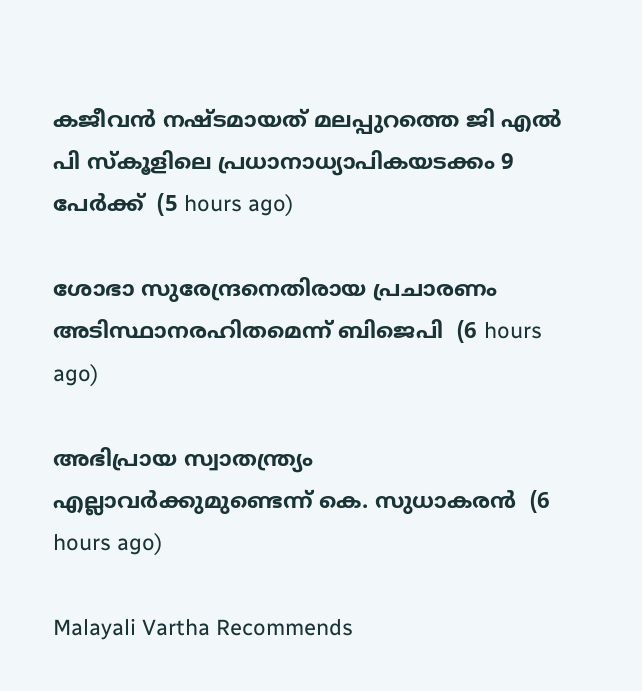കജീവന്‍ നഷ്ടമായത് മലപ്പുറത്തെ ജി എല്‍ പി സ്‌കൂളിലെ പ്രധാനാധ്യാപികയടക്കം 9 പേര്‍ക്ക്  (5 hours ago)

ശോഭാ സുരേന്ദ്രനെതിരായ പ്രചാരണം അടിസ്ഥാനരഹിതമെന്ന് ബിജെപി  (6 hours ago)

അഭിപ്രായ സ്വാതന്ത്ര്യം എല്ലാവര്‍ക്കുമുണ്ടെന്ന് കെ. സുധാകരന്‍  (6 hours ago)

Malayali Vartha Recommends